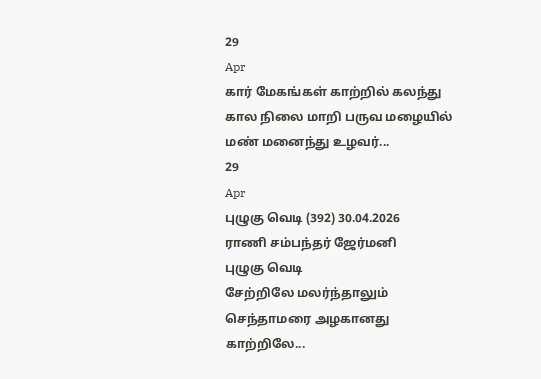29
Apr
கார் மேகங்கள் காற்றில் கலந்து
கால நிலை மாறி பருவ மழையில்
மண் மனைந்து உழவர்...
29
Apr
புழுகு வெடி (392) 30.04.2026
ராணி சம்பந்தர் ஜேர்மனி
புழுகு வெடி
சேற்றிலே மலர்ந்தாலும்
செந்தாமரை அழகானது
காற்றிலே...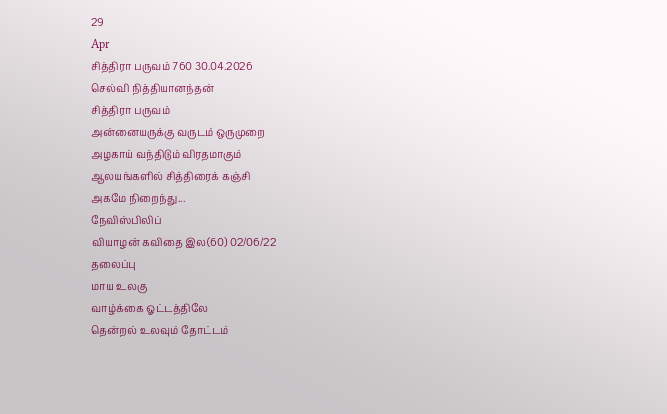29
Apr
சித்திரா பருவம் 760 30.04.2026
செல்வி நித்தியானந்தன்
சித்திரா பருவம்
அன்னையருக்கு வருடம் ஒருமுறை
அழகாய் வந்திடும் விரதமாகும்
ஆலயங்களில் சித்திரைக் கஞ்சி
அகமே நிறைந்து...
நேவிஸ்பிலிப்
வியாழன் கவிதை இல(60) 02/06/22
தலைப்பு
மாய உலகு
வாழ்க்கை ஓட்டத்திலே
தென்றல் உலவும் தோட்டம்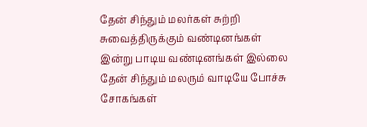தேன் சிந்தும் மலர்கள் சுற்றி
சுவைத்திருக்கும் வண்டினங்கள்
இன்று பாடிய வண்டினங்கள் இல்லை
தேன் சிந்தும் மலரும் வாடியே போச்சு
சோகங்கள்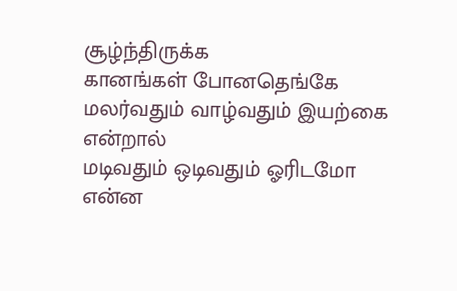சூழ்ந்திருக்க
கானங்கள் போனதெங்கே
மலர்வதும் வாழ்வதும் இயற்கை என்றால்
மடிவதும் ஒடிவதும் ஓரிடமோ
என்ன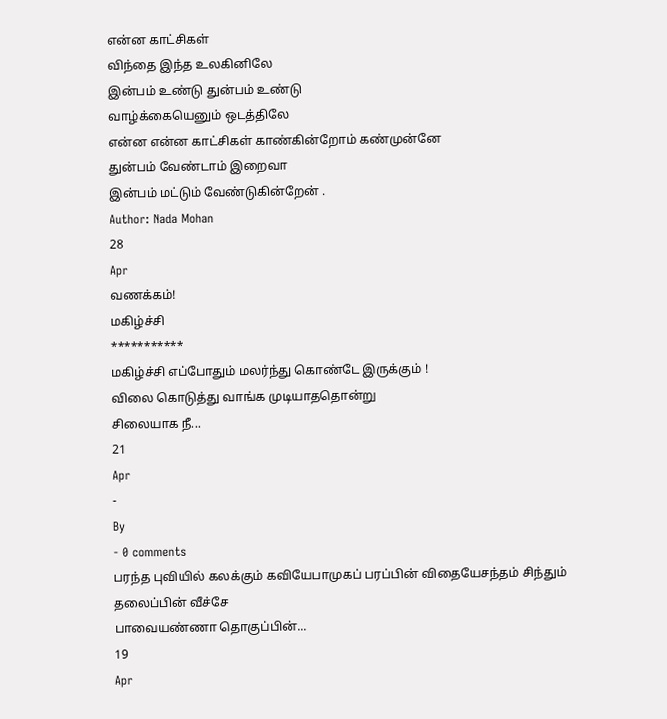என்ன காட்சிகள்
விந்தை இந்த உலகினிலே
இன்பம் உண்டு துன்பம் உண்டு
வாழ்க்கையெனும் ஒடத்திலே
என்ன என்ன காட்சிகள் காண்கின்றோம் கண்முன்னே
துன்பம் வேண்டாம் இறைவா
இன்பம் மட்டும் வேண்டுகின்றேன் .
Author: Nada Mohan
28
Apr
வணக்கம்!
மகிழ்ச்சி
***********
மகிழ்ச்சி எப்போதும் மலர்ந்து கொண்டே இருக்கும் !
விலை கொடுத்து வாங்க முடியாததொன்று
சிலையாக நீ...
21
Apr
-
By
- 0 comments
பரந்த புவியில் கலக்கும் கவியேபாமுகப் பரப்பின் விதையேசந்தம் சிந்தும் தலைப்பின் வீச்சே
பாவையண்ணா தொகுப்பின்...
19
Apr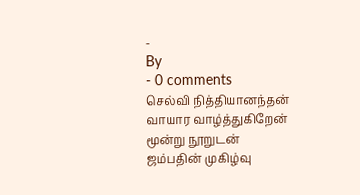-
By
- 0 comments
செல்வி நித்தியானந்தன்
வாயார வாழ்த்துகிறேன்
மூன்று நூறுடன்
ஜம்பதின் முகிழ்வு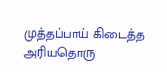முத்தப்பாய் கிடைத்த
அரியதொரு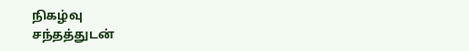நிகழ்வு
சந்தத்துடன்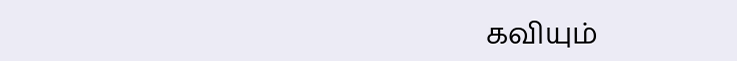கவியும்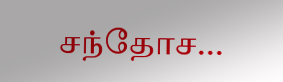சந்தோச...